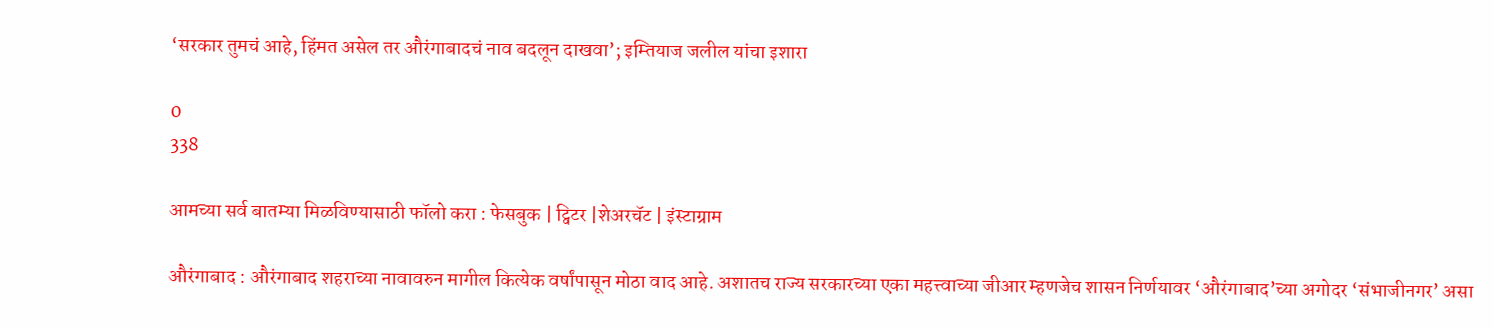‘सरकार तुमचं आहे, हिंमत असेल तर औरंगाबादचं नाव बदलून दाखवा’; इम्तियाज जलील यांचा इशारा

0
338

आमच्या सर्व बातम्या मिळविण्यासाठी फॉलो करा : फेसबुक | ट्विटर |शेअरचॅट | इंस्टाग्राम

औरंगाबाद : औरंगाबाद शहराच्या नावावरुन मागील कित्येक वर्षांपासून मोठा वाद आहे. अशातच राज्य सरकारच्या एका महत्त्वाच्या जीआर म्हणजेच शासन निर्णयावर ‘औरंगाबाद’च्या अगोदर ‘संभाजीनगर’ असा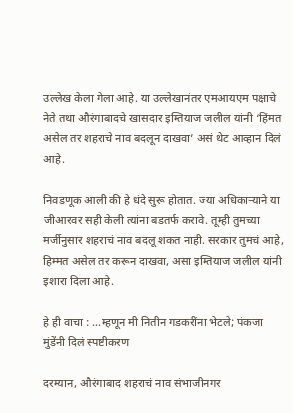उल्लेख केला गेला आहे. या उल्लेखानंतर एमआयएम पक्षाचे नेते तथा औरंगाबादचे खासदार इम्तियाज जलील यांनी ‘हिंमत असेल तर शहराचे नाव बदलून दाखवा’ असं थेट आव्हान दिलं आहे.

निवडणूक आली की हे धंदे सुरू होतात. ज्या अधिकाऱ्याने या जीआरवर सही केली त्यांना बडतर्फ करावे. तूम्ही तुमच्या मर्जीनुसार शहराचं नाव बदलू शकत नाही. सरकार तुमचं आहे, हिम्मत असेल तर करून दाखवा, असा इम्तियाज जलील यांनी इशारा दिला आहे.

हे ही वाचा : …म्हणून मी नितीन गडकरींना भेटले; पंकजा मुंडेंनी दिलं स्पष्टीकरण

दरम्यान, औरंगाबाद शहराचं नाव संभाजीनगर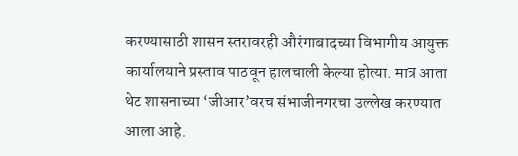करण्यासाठी शासन स्तरावरही औरंगाबादच्या विभागीय आयुक्त कार्यालयाने प्रस्ताव पाठवून हालचाली केल्या होत्या. मात्र आता थेट शासनाच्या ‘जीआर’वरच संभाजीनगरचा उल्लेख करण्यात आला आहे.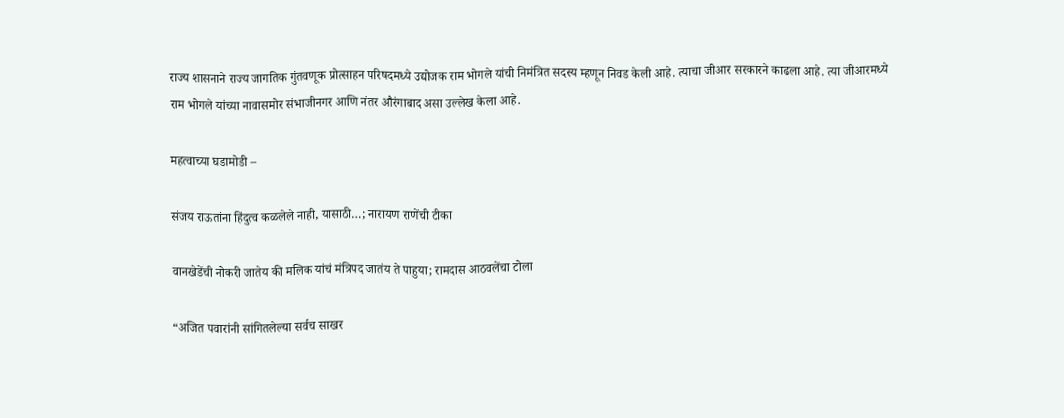राज्य शासनाने राज्य जागतिक गुंतवणूक प्रोत्साहन परिषदमध्ये उद्योजक राम भोगले यांची निमंत्रित सदस्य म्हणून निवड केली आहे. त्याचा जीआर सरकारने काढला आहे. त्या जीआरमध्ये राम भोगले यांच्या नावासमोर संभाजीनगर आणि नंतर औरंगाबाद असा उल्लेख केला आहे.

महत्वाच्या घडामोडी –

संजय राऊतांना हिंदुत्व कळलेले नाही, यासाठी…; नारायण राणेंची टीका

वानखेडेंची नोकरी जातेय की मलिक यांचं मंत्रिपद जातंय ते पाहुया; रामदास आठवलेंचा टोला

“अजित पवारांनी सांगितलेल्या सर्वच साखर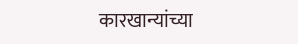कारखान्यांच्या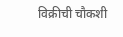विक्रीची चौकशी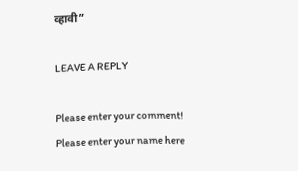व्हावी”

LEAVE A REPLY

Please enter your comment!
Please enter your name here